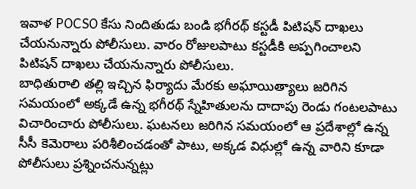ఇవాళ POCSO కేసు నిందితుడు బండి భగీరథ్ కస్టడీ పిటిషన్ దాఖలు చేయనున్నారు పోలీసులు. వారం రోజులపాటు కస్టడీకి అప్పగించాలని పిటిషన్ దాఖలు చేయనున్నారు పోలీసులు.
బాధితురాలి తల్లి ఇచ్చిన ఫిర్యాదు మేరకు అఘాయిత్యాలు జరిగిన సమయంలో అక్కడే ఉన్న భగీరథ్ స్నేహితులను దాదాపు రెండు గంటలపాటు విచారించారు పోలీసులు. ఘటనలు జరిగిన సమయంలో ఆ ప్రదేశాల్లో ఉన్న సీసీ కెమెరాలు పరిశీలించడంతో పాటు, అక్కడ విధుల్లో ఉన్న వారిని కూడా పోలీసులు ప్రశ్నించనున్నట్లు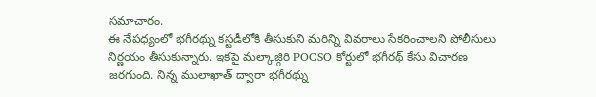సమాచారం.
ఈ నేపధ్యంలో భగీరథ్ను కస్టడీలోకి తీసుకుని మరిన్ని వివరాలు సేకరించాలని పోలీసులు నిర్ణయం తీసుకున్నారు. ఇకపై మల్కాజ్గిరి POCSO కోర్టులో భగీరథ్ కేసు విచారణ జరగుంది. నిన్న ములాఖాత్ ద్వారా భగీరథ్ను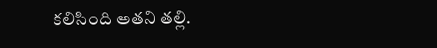కలిసింది అతని తల్లి.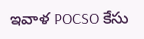ఇవాళ POCSO కేసు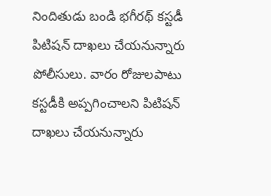నిందితుడు బండి భగీరథ్ కస్టడీ పిటిషన్ దాఖలు చేయనున్నారు పోలీసులు. వారం రోజులపాటు కస్టడీకి అప్పగించాలని పిటిషన్ దాఖలు చేయనున్నారు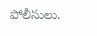పోలీసులు.